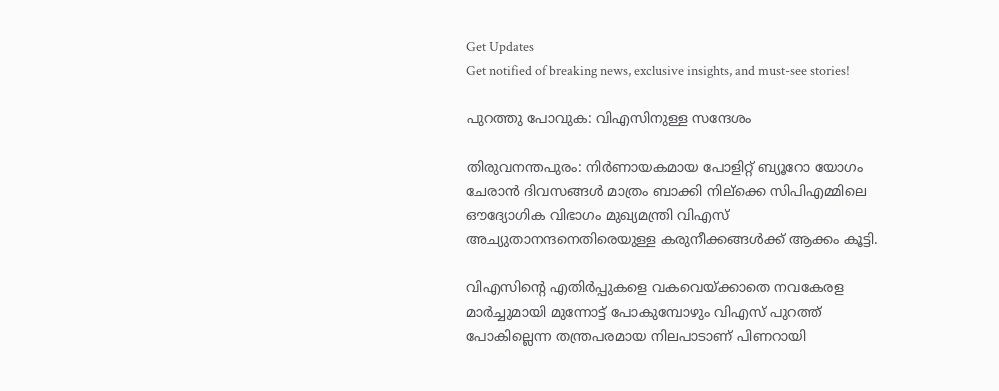Get Updates
Get notified of breaking news, exclusive insights, and must-see stories!

പുറത്തു പോവുക: വിഎസിനുള്ള സന്ദേശം

തിരുവനന്തപുരം: നിര്‍ണായകമായ പോളിറ്റ്‌ ബ്യൂറോ യോഗം ചേരാന്‍ ദിവസങ്ങള്‍ മാത്രം ബാക്കി നില്‌ക്കെ സിപിഎമ്മിലെ ഔദ്യോഗിക വിഭാഗം മുഖ്യമന്ത്രി വിഎസ്‌ അച്യുതാനന്ദനെതിരെയുള്ള കരുനീക്കങ്ങള്‍ക്ക്‌ ആക്കം കൂട്ടി.

വിഎസിന്റെ എതിര്‍പ്പുകളെ വകവെയ്‌ക്കാതെ നവകേരള മാര്‍ച്ചുമായി മുന്നോട്ട്‌ പോകുമ്പോഴും വിഎസ്‌ പുറത്ത്‌ പോകില്ലെന്ന തന്ത്രപരമായ നിലപാടാണ്‌ പിണറായി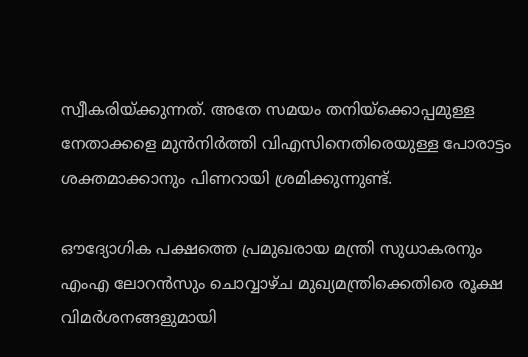സ്വീകരിയ്‌ക്കുന്നത്‌. അതേ സമയം തനിയ്‌ക്കൊപ്പമുള്ള നേതാക്കളെ മുന്‍നിര്‍ത്തി വിഎസിനെതിരെയുള്ള പോരാട്ടം ശക്തമാക്കാനും പിണറായി ശ്രമിക്കുന്നുണ്ട്‌.

ഔദ്യോഗിക പക്ഷത്തെ പ്രമുഖരായ മന്ത്രി സുധാകരനും എംഎ ലോറന്‍സും ചൊവ്വാഴ്‌ച മുഖ്യമന്ത്രിക്കെതിരെ രൂക്ഷ വിമര്‍ശനങ്ങളുമായി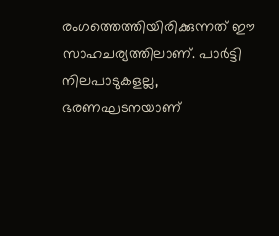രംഗത്തെത്തിയിരിക്കുന്നത്‌ ഈ സാഹചര്യത്തിലാണ്‌. പാര്‍ട്ടി നിലപാടുകളല്ല, ഭരണഘടനയാണ്‌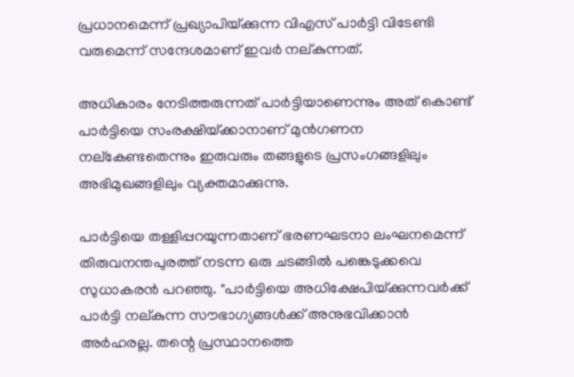പ്രധാനമെന്ന്‌ പ്രഖ്യാപിയ്‌ക്കുന്ന വിഎസ്‌ പാര്‍ട്ടി വിടേണ്ടി വരുമെന്ന്‌ സന്ദേശമാണ്‌ ഇവര്‍ നല്‌കുന്നത്‌.

അധികാരം നേടിത്തരുന്നത്‌ പാര്‍ട്ടിയാണെന്നും അത്‌ കൊണ്ട്‌ പാര്‍ട്ടിയെ സംരക്ഷിയ്‌ക്കാനാണ്‌ മുന്‍ഗണന നല്‌കേണ്ടതെന്നും ഇരുവരും തങ്ങളുടെ പ്രസംഗങ്ങളിലും അഭിമുഖങ്ങളിലും വ്യക്തമാക്കുന്നു.

പാര്‍ട്ടിയെ തള്ളിപ്പറയുന്നതാണ്‌ ഭരണഘടനാ ലംഘനമെന്ന്‌ തിരുവനന്തപുരത്ത്‌ നടന്ന ഒരു ചടങ്ങില്‍ പങ്കെടുക്കവെ സുധാകരന്‍ പറഞ്ഞു. "പാര്‍ട്ടിയെ അധിക്ഷേപിയ്‌ക്കുന്നവര്‍ക്ക്‌ പാര്‍ട്ടി നല്‌കുന്ന സൗഭാഗ്യങ്ങള്‍ക്ക്‌ അനുഭവിക്കാന്‍ അര്‍ഹരല്ല. തന്റെ പ്രസ്ഥാനത്തെ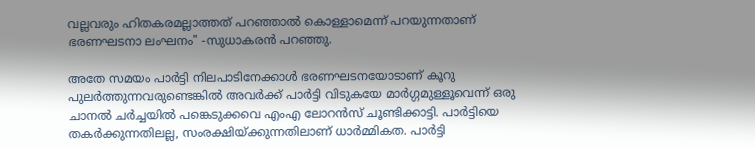വല്ലവരും ഹിതകരമല്ലാത്തത്‌ പറഞ്ഞാല്‍ കൊള്ളാമെന്ന്‌ പറയുന്നതാണ്‌ ഭരണഘടനാ ലംഘനം" -സുധാകരന്‍ പറഞ്ഞു.

അതേ സമയം പാര്‍ട്ടി നിലപാടിനേക്കാള്‍ ഭരണഘടനയോടാണ്‌ കൂറു പുലര്‍ത്തുന്നവരുണ്ടെങ്കില്‍ അവര്‍ക്ക്‌ പാര്‍ട്ടി വിടുകയേ മാര്‍ഗ്ഗമുള്ളൂവെന്ന്‌ ഒരു ചാനല്‍ ചര്‍ച്ചയില്‍ പങ്കെടുക്കവെ എംഎ ലോറന്‍സ്‌ ചൂണ്ടിക്കാട്ടി. പാര്‍ട്ടിയെ തകര്‍ക്കുന്നതിലല്ല, സംരക്ഷിയ്‌ക്കുന്നതിലാണ്‌ ധാര്‍മ്മികത. പാര്‍ട്ടി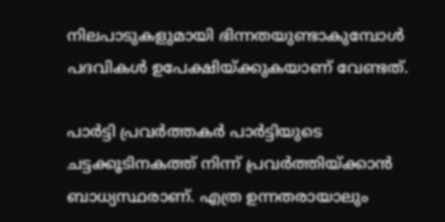നിലപാടുകളുമായി ഭിന്നതയുണ്ടാകുമ്പോള്‍ പദവികള്‍ ഉപേക്ഷിയ്‌ക്കുകയാണ്‌ വേണ്ടത്‌.

പാര്‍ട്ടി പ്രവര്‍ത്തകര്‍ പാര്‍ട്ടിയുടെ ചട്ടക്കൂടിനകത്ത്‌ നിന്ന്‌ പ്രവര്‍ത്തിയ്‌ക്കാന്‍ ബാധ്യസ്ഥരാണ്‌. എത്ര ഉന്നതരായാലും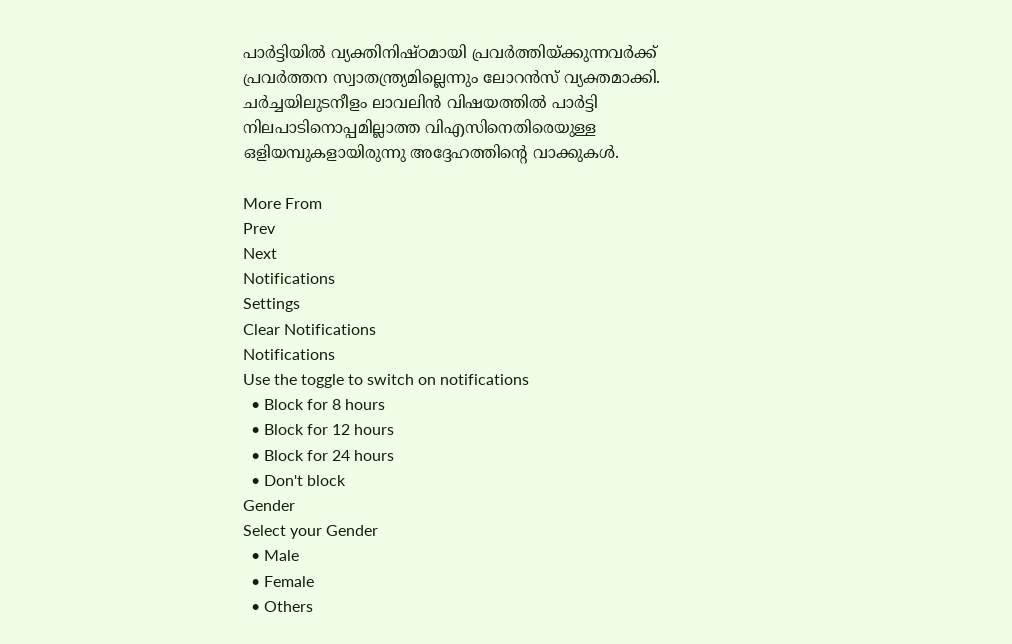പാര്‍ട്ടിയില്‍ വ്യക്തിനിഷ്‌ഠമായി പ്രവര്‍ത്തിയ്‌ക്കുന്നവര്‍ക്ക്‌ പ്രവര്‍ത്തന സ്വാതന്ത്ര്യമില്ലെന്നും ലോറന്‍സ്‌ വ്യക്തമാക്കി. ചര്‍ച്ചയിലുടനീളം ലാവലിന്‍ വിഷയത്തില്‍ പാര്‍ട്ടി നിലപാടിനൊപ്പമില്ലാത്ത വിഎസിനെതിരെയുള്ള ഒളിയമ്പുകളായിരുന്നു അദ്ദേഹത്തിന്റെ വാക്കുകള്‍.

More From
Prev
Next
Notifications
Settings
Clear Notifications
Notifications
Use the toggle to switch on notifications
  • Block for 8 hours
  • Block for 12 hours
  • Block for 24 hours
  • Don't block
Gender
Select your Gender
  • Male
  • Female
  • Others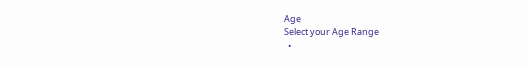Age
Select your Age Range
  •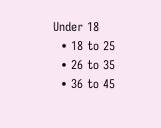Under 18
  • 18 to 25
  • 26 to 35
  • 36 to 45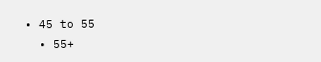• 45 to 55
  • 55+